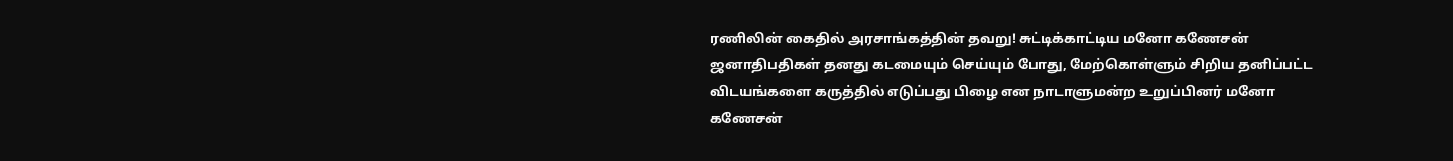ரணிலின் கைதில் அரசாங்கத்தின் தவறு! சுட்டிக்காட்டிய மனோ கணேசன்
ஜனாதிபதிகள் தனது கடமையும் செய்யும் போது, மேற்கொள்ளும் சிறிய தனிப்பட்ட விடயங்களை கருத்தில் எடுப்பது பிழை என நாடாளுமன்ற உறுப்பினர் மனோ கணேசன்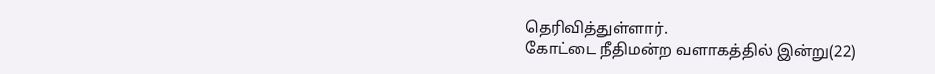தெரிவித்துள்ளார்.
கோட்டை நீதிமன்ற வளாகத்தில் இன்று(22)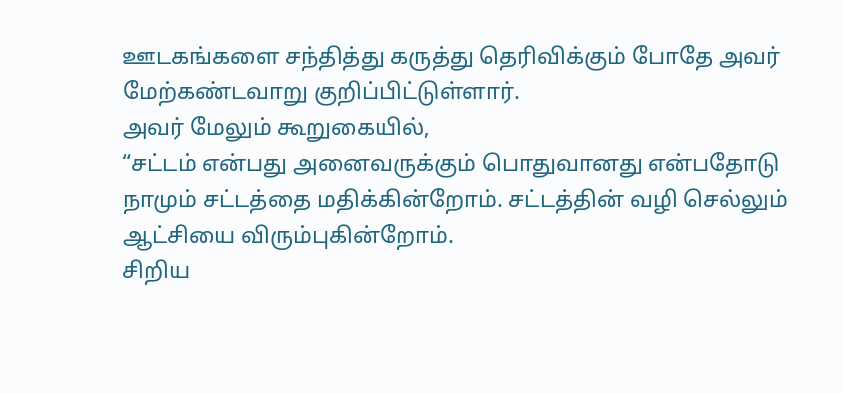ஊடகங்களை சந்தித்து கருத்து தெரிவிக்கும் போதே அவர் மேற்கண்டவாறு குறிப்பிட்டுள்ளார்.
அவர் மேலும் கூறுகையில்,
“சட்டம் என்பது அனைவருக்கும் பொதுவானது என்பதோடு நாமும் சட்டத்தை மதிக்கின்றோம். சட்டத்தின் வழி செல்லும் ஆட்சியை விரும்புகின்றோம்.
சிறிய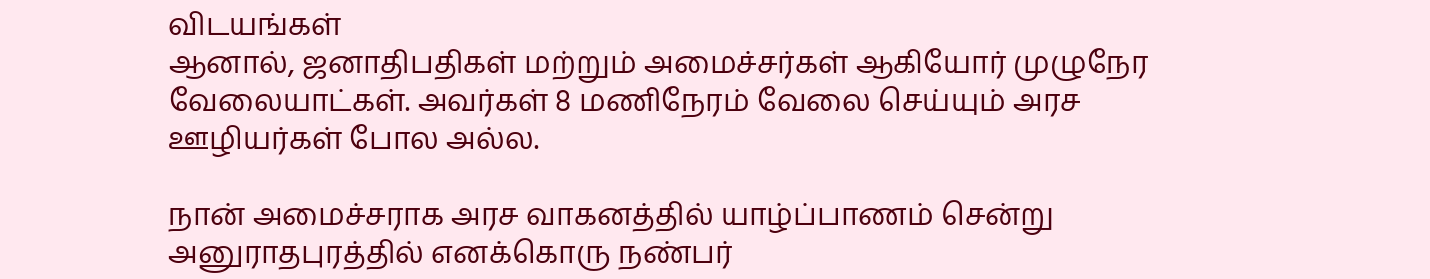விடயங்கள்
ஆனால், ஜனாதிபதிகள் மற்றும் அமைச்சர்கள் ஆகியோர் முழுநேர வேலையாட்கள். அவர்கள் 8 மணிநேரம் வேலை செய்யும் அரச ஊழியர்கள் போல அல்ல.

நான் அமைச்சராக அரச வாகனத்தில் யாழ்ப்பாணம் சென்று அனுராதபுரத்தில் எனக்கொரு நண்பர்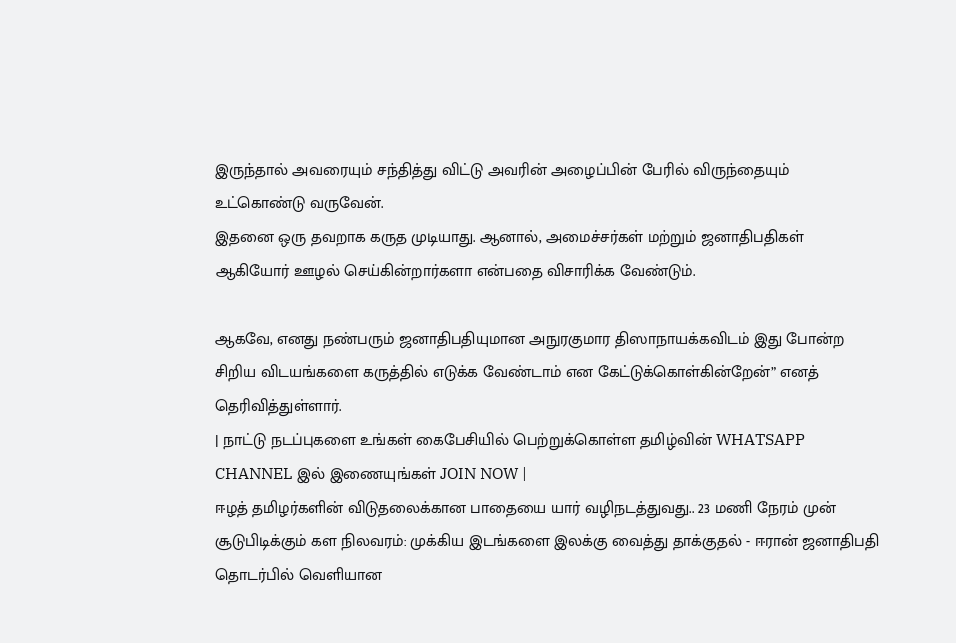இருந்தால் அவரையும் சந்தித்து விட்டு அவரின் அழைப்பின் பேரில் விருந்தையும் உட்கொண்டு வருவேன்.
இதனை ஒரு தவறாக கருத முடியாது. ஆனால், அமைச்சர்கள் மற்றும் ஜனாதிபதிகள் ஆகியோர் ஊழல் செய்கின்றார்களா என்பதை விசாரிக்க வேண்டும்.

ஆகவே, எனது நண்பரும் ஜனாதிபதியுமான அநுரகுமார திஸாநாயக்கவிடம் இது போன்ற சிறிய விடயங்களை கருத்தில் எடுக்க வேண்டாம் என கேட்டுக்கொள்கின்றேன்” எனத் தெரிவித்துள்ளார்.
| நாட்டு நடப்புகளை உங்கள் கைபேசியில் பெற்றுக்கொள்ள தமிழ்வின் WHATSAPP CHANNEL இல் இணையுங்கள் JOIN NOW |
ஈழத் தமிழர்களின் விடுதலைக்கான பாதையை யார் வழிநடத்துவது.. 23 மணி நேரம் முன்
சூடுபிடிக்கும் கள நிலவரம்: முக்கிய இடங்களை இலக்கு வைத்து தாக்குதல் - ஈரான் ஜனாதிபதி தொடர்பில் வெளியான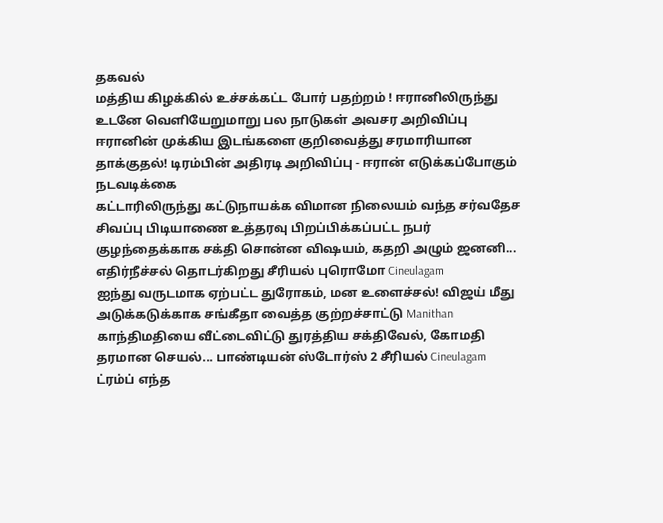தகவல்
மத்திய கிழக்கில் உச்சக்கட்ட போர் பதற்றம் ! ஈரானிலிருந்து உடனே வெளியேறுமாறு பல நாடுகள் அவசர அறிவிப்பு
ஈரானின் முக்கிய இடங்களை குறிவைத்து சரமாரியான தாக்குதல்! டிரம்பின் அதிரடி அறிவிப்பு - ஈரான் எடுக்கப்போகும் நடவடிக்கை
கட்டாரிலிருந்து கட்டுநாயக்க விமான நிலையம் வந்த சர்வதேச சிவப்பு பிடியாணை உத்தரவு பிறப்பிக்கப்பட்ட நபர்
குழந்தைக்காக சக்தி சொன்ன விஷயம், கதறி அழும் ஜனனி... எதிர்நீச்சல் தொடர்கிறது சீரியல் புரொமோ Cineulagam
ஐந்து வருடமாக ஏற்பட்ட துரோகம், மன உளைச்சல்! விஜய் மீது அடுக்கடுக்காக சங்கீதா வைத்த குற்றச்சாட்டு Manithan
காந்திமதியை வீட்டைவிட்டு துரத்திய சக்திவேல், கோமதி தரமான செயல்... பாண்டியன் ஸ்டோர்ஸ் 2 சீரியல் Cineulagam
ட்ரம்ப் எந்த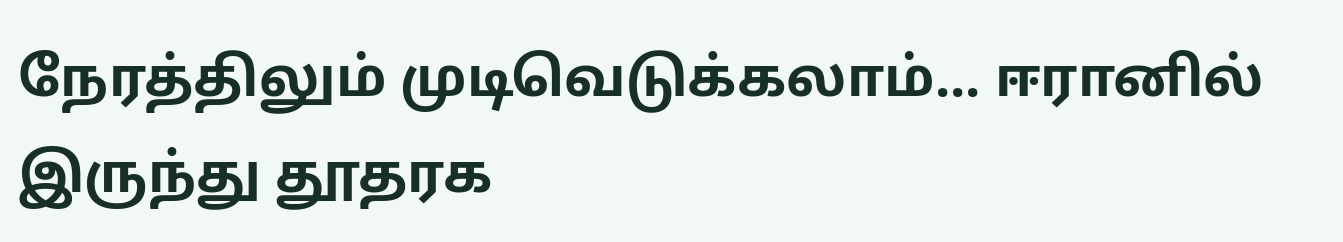நேரத்திலும் முடிவெடுக்கலாம்... ஈரானில் இருந்து தூதரக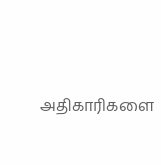அதிகாரிகளை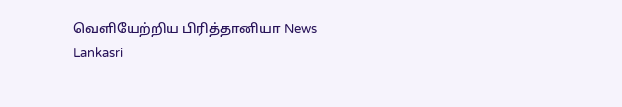வெளியேற்றிய பிரித்தானியா News Lankasri